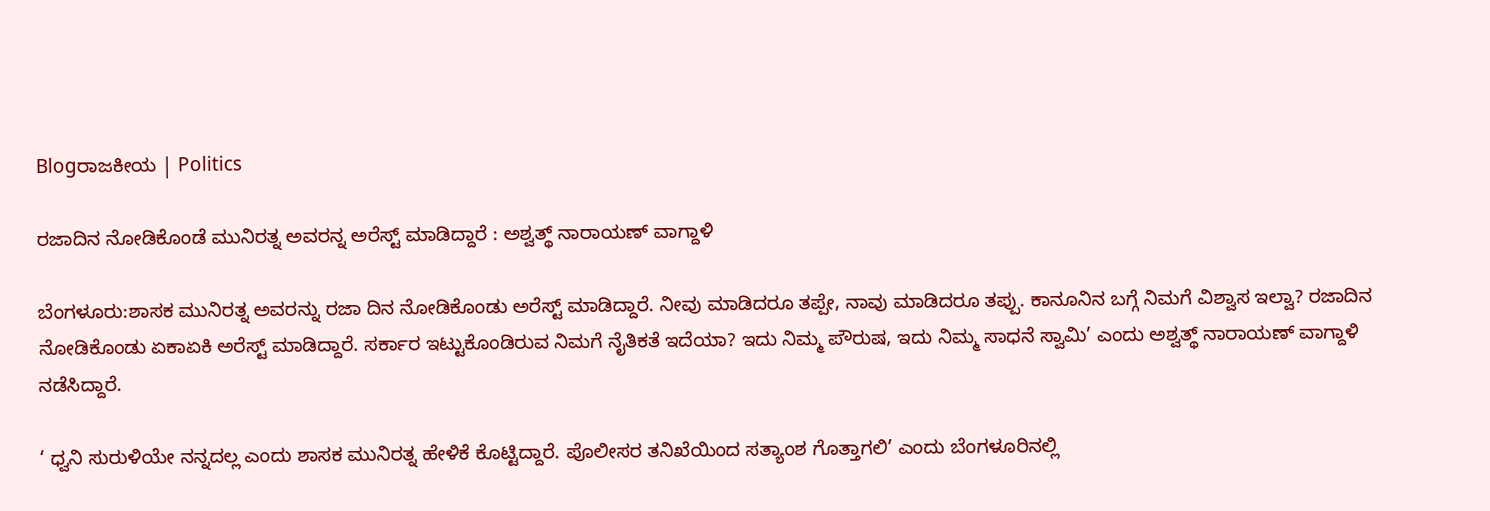Blogರಾಜಕೀಯ | Politics

ರಜಾದಿನ ನೋಡಿಕೊಂಡೆ ಮುನಿರತ್ನ ಅವರನ್ನ ಅರೆಸ್ಟ್ ಮಾಡಿದ್ದಾರೆ : ಅಶ್ವತ್ಥ್ ನಾರಾಯಣ್ ವಾಗ್ದಾಳಿ

ಬೆಂಗಳೂರು:ಶಾಸಕ ಮುನಿರತ್ನ ಅವರನ್ನು ರಜಾ ದಿನ ನೋಡಿಕೊಂಡು ಅರೆಸ್ಟ್ ಮಾಡಿದ್ದಾರೆ. ನೀವು ಮಾಡಿದರೂ ತಪ್ಪೇ, ನಾವು ಮಾಡಿದರೂ ತಪ್ಪು. ಕಾನೂನಿನ ಬಗ್ಗೆ ನಿಮಗೆ ವಿಶ್ವಾಸ ಇಲ್ವಾ? ರಜಾದಿನ ನೋಡಿಕೊಂಡು ಏಕಾಏಕಿ ಅರೆಸ್ಟ್ ಮಾಡಿದ್ದಾರೆ. ಸರ್ಕಾರ ಇಟ್ಟುಕೊಂಡಿರುವ ನಿಮಗೆ ನೈತಿಕತೆ ಇದೆಯಾ? ಇದು ನಿಮ್ಮ ಪೌರುಷ, ಇದು ನಿಮ್ಮ ಸಾಧನೆ ಸ್ವಾಮಿ’ ಎಂದು ಅಶ್ವತ್ಥ್ ನಾರಾಯಣ್ ವಾಗ್ದಾಳಿ ನಡೆಸಿದ್ದಾರೆ.

‘ ಧ್ವನಿ ಸುರುಳಿಯೇ ನನ್ನದಲ್ಲ ಎಂದು ಶಾಸಕ ಮುನಿರತ್ನ ಹೇಳಿಕೆ ಕೊಟ್ಟಿದ್ದಾರೆ. ಪೊಲೀಸರ ತನಿಖೆಯಿಂದ ಸತ್ಯಾಂಶ ಗೊತ್ತಾಗಲಿ’ ಎಂದು ಬೆಂಗಳೂರಿನಲ್ಲಿ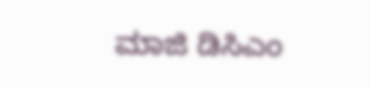ಮಾಜಿ ಡಿಸಿಎಂ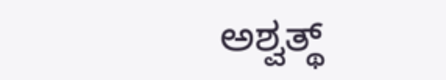ಅಶ್ವತ್ಥ್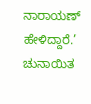ನಾರಾಯಣ್ ಹೇಳಿದ್ದಾರೆ.’ ಚುನಾಯಿತ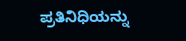ಪ್ರತಿನಿಧಿಯನ್ನು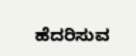ಹೆದರಿಸುವ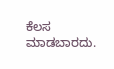ಕೆಲಸ ಮಾಡಬಾರದು.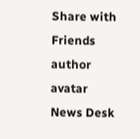Share with Friends
author avatar
News Desk